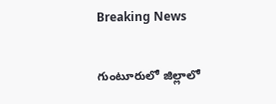Breaking News

గుంటూరులో జిల్లాలో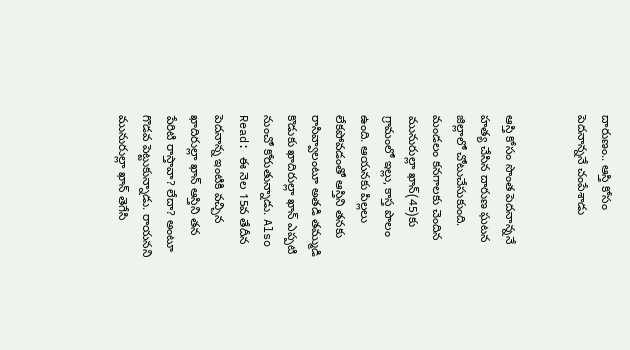దారుణం.. ఆస్తి కోసం పెదనాన్ననే చంపేశాడు


ఆస్తి కోసం సొంత పెదనాన్ననే హత్య చేసిన దారుణ ఘటన జిల్లాలో చోటుచేసుకుంది. మండలం కనగాలకు చెందిన మునురుల్లా ఖాన్(45)కు గ్రామంలో ఇల్లు, కాస్త పొలం ఉంది. ఆయనకు పిల్లలు లేకపోవడంతో ఆస్తిని తనకు రాసివ్వాలంటూ అతడి తమ్ముడి కొడుకు ఖాదిరుల్లా ఖాన్ ఎప్పటి నుంచో కోరుతున్నాడు. Also Read: ఈ నెల 15వ తేదీన పెదనాన్న ఇంటికి వచ్చిన ఖాదిరుల్లా ఖాన్ ఆస్తిని తన పేరిటి రాస్తావా? లేదా? అంటూ గొడవ పెట్టుకున్నాడు. రాయనని మునురుల్లా ఖాన్ తెగేసి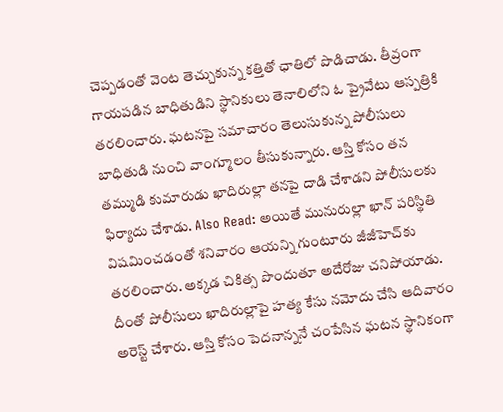చెప్పడంతో వెంట తెచ్చుకున్న కత్తితో ఛాతిలో పొడిచాడు. తీవ్రంగా గాయపడిన బాధితుడిని స్థానికులు తెనాలిలోని ఓ ప్రైవేటు ఆస్పత్రికి తరలించారు. ఘటనపై సమాచారం తెలుసుకున్న పోలీసులు బాధితుడి నుంచి వాంగ్మూలం తీసుకున్నారు. ఆస్తి కోసం తన తమ్ముడి కుమారుడు ఖాదిరుల్లా తనపై దాడి చేశాడని పోలీసులకు ఫిర్యాదు చేశాడు. Also Read: అయితే మునురుల్లా ఖాన్ పరిస్థితి విషమించడంతో శనివారం ఆయన్ని గుంటూరు జీజీహెచ్‌కు తరలించారు. అక్కడ చికిత్స పొందుతూ అదేరోజు చనిపోయాడు. దీంతో పోలీసులు ఖాదిరుల్లాపై హత్య కేసు నమోదు చేసి ఆదివారం అరెస్ట్ చేశారు. ఆస్తి కోసం పెదనాన్ననే చంపేసిన ఘటన స్థానికంగా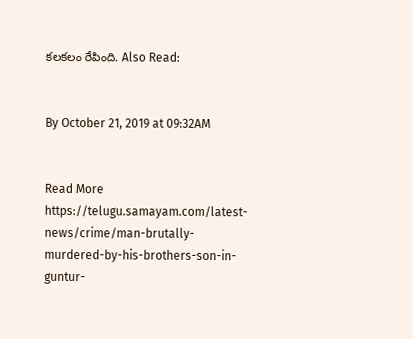కలకలం రేపింది. Also Read:


By October 21, 2019 at 09:32AM


Read More https://telugu.samayam.com/latest-news/crime/man-brutally-murdered-by-his-brothers-son-in-guntur-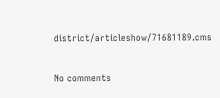district/articleshow/71681189.cms

No comments